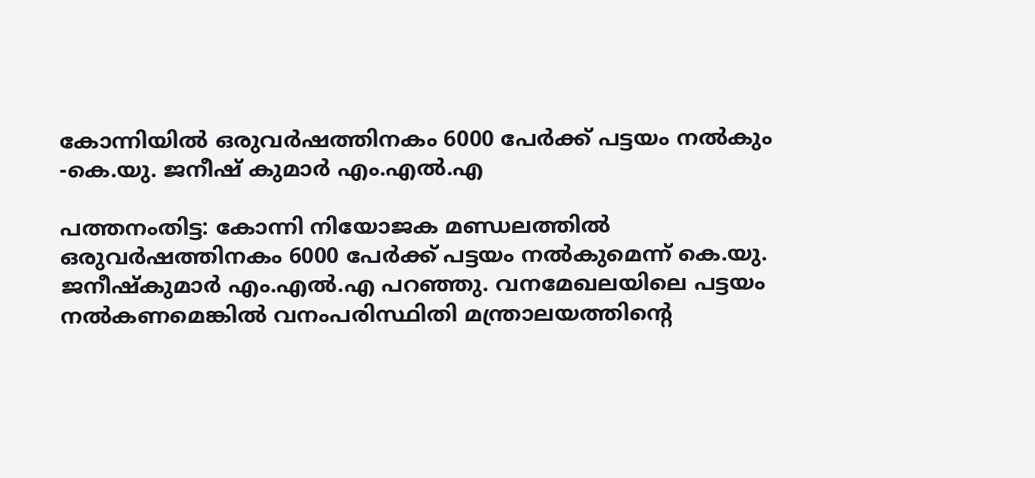കോന്നിയിൽ ഒരുവർഷത്തിനകം 6000 പേർക്ക് പട്ടയം നൽകും -കെ.യു. ജനീഷ് കുമാർ എം.എൽ.എ

പത്തനംതിട്ട: കോന്നി നിയോജക മണ്ഡലത്തിൽ ഒരുവർഷത്തിനകം 6000 പേർക്ക് പട്ടയം നൽകുമെന്ന് കെ.യു. ജനീഷ്കുമാർ എം.എൽ.എ പറഞ്ഞു. വനമേഖലയിലെ പട്ടയം നൽകണമെങ്കിൽ വനംപരിസ്ഥിതി മന്ത്രാലയത്തിന്‍റെ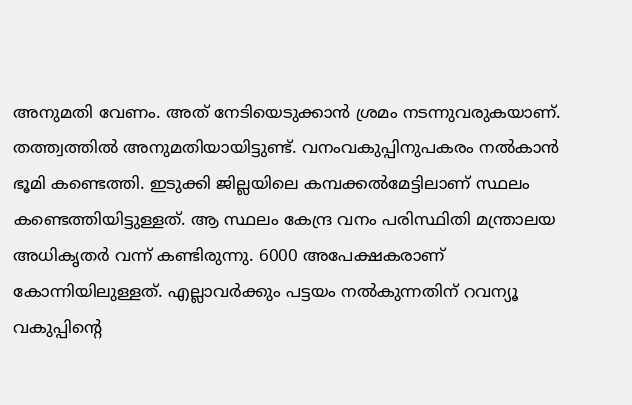അനുമതി വേണം. അത് നേടിയെടുക്കാൻ ശ്രമം നടന്നുവരുകയാണ്. തത്ത്വത്തിൽ അനുമതിയായിട്ടുണ്ട്. വനംവകുപ്പിനുപകരം നൽകാൻ ഭൂമി കണ്ടെത്തി. ഇടുക്കി ജില്ലയിലെ കമ്പക്കൽമേട്ടിലാണ് സ്ഥലം കണ്ടെത്തിയിട്ടുള്ളത്. ആ സ്ഥലം കേന്ദ്ര വനം പരിസ്ഥിതി മന്ത്രാലയ അധികൃതർ വന്ന് കണ്ടിരുന്നു. 6000 അപേക്ഷകരാണ് കോന്നിയിലുള്ളത്. എല്ലാവർക്കും പട്ടയം നൽകുന്നതിന് റവന്യൂ വകുപ്പിന്‍റെ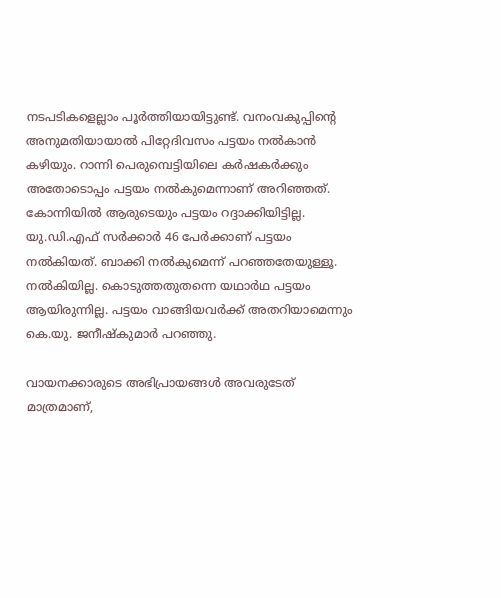നടപടികളെല്ലാം പൂർത്തിയായിട്ടുണ്ട്. വനംവകുപ്പിന്‍റെ അനുമതിയായാൽ പിറ്റേദിവസം പട്ടയം നൽകാൻ കഴിയും. റാന്നി പെരുമ്പെട്ടിയിലെ കർഷകർക്കും അതോടൊപ്പം പട്ടയം നൽകുമെന്നാണ് അറിഞ്ഞത്. കോന്നിയിൽ ആരുടെയും പട്ടയം റദ്ദാക്കിയിട്ടില്ല. യു.ഡി.എഫ് സർക്കാർ 46 പേർക്കാണ് പട്ടയം നൽകിയത്. ബാക്കി നൽകുമെന്ന് പറഞ്ഞതേയുള്ളൂ. നൽകിയില്ല. കൊടുത്തതുതന്നെ യഥാർഥ പട്ടയം ആയിരുന്നില്ല. പട്ടയം വാങ്ങിയവർക്ക് അതറിയാമെന്നും കെ.യു. ജനീഷ്കുമാർ പറഞ്ഞു.

വായനക്കാരുടെ അഭിപ്രായങ്ങള്‍ അവരുടേത് മാത്രമാണ്,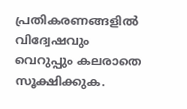പ്രതികരണങ്ങളിൽ വിദ്വേഷവും വെറുപ്പും കലരാതെ സൂക്ഷിക്കുക.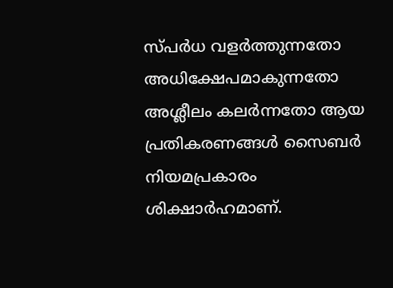സ്പർധ വളർത്തുന്നതോ അധിക്ഷേപമാകുന്നതോ അശ്ലീലം കലർന്നതോ ആയ പ്രതികരണങ്ങൾ സൈബർ നിയമപ്രകാരം ശിക്ഷാർഹമാണ്.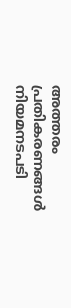അത്തരം പ്രതികരണങ്ങൾ നിയമനടപടി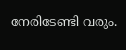നേരിടേണ്ടി വരും.